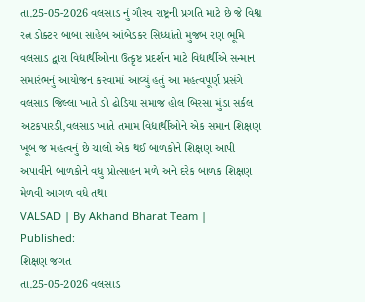તા.25-05-2026 વલસાડ નું ગૌરવ રાષ્ટ્રની પ્રગતિ માટે છે જે વિશ્વ રત્ન ડોક્ટર બાબા સાહેબ આંબેડકર સિધ્ધાંતો મુજબ રણ ભૂમિ વલસાડ દ્વારા વિદ્યાર્થીઓના ઉત્કૃષ્ટ પ્રદર્શન માટે વિદ્યાર્થીએ સન્માન સમારંભનું આયોજન કરવામાં આવ્યું હતું આ મહત્વપૂર્ણ પ્રસંગે વલસાડ જિલ્લા ખાતે ડો ઢોડિયા સમાજ હોલ બિરસા મુંડા સર્કલ અટકપારડી,વલસાડ ખાતે તમામ વિદ્યાર્થીઓને એક સમાન શિક્ષણ ખૂબ જ મહત્વનું છે ચાલો એક થઈ બાળકોને શિક્ષણ આપી અપાવીને બાળકોને વધુ પ્રોત્સાહન મળે અને દરેક બાળક શિક્ષણ મેળવી આગળ વધે તથા
VALSAD | By Akhand Bharat Team | Published:
શિક્ષણ જગત
તા.25-05-2026 વલસાડ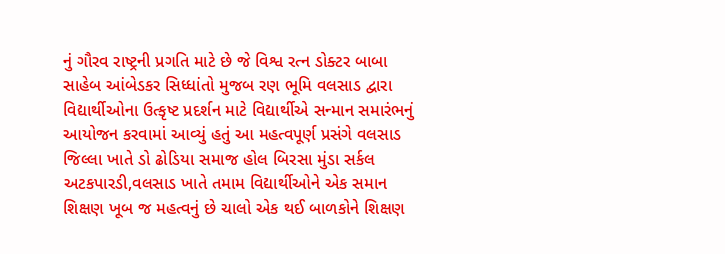નું ગૌરવ રાષ્ટ્રની પ્રગતિ માટે છે જે વિશ્વ રત્ન ડોક્ટર બાબા સાહેબ આંબેડકર સિધ્ધાંતો મુજબ રણ ભૂમિ વલસાડ દ્વારા વિદ્યાર્થીઓના ઉત્કૃષ્ટ પ્રદર્શન માટે વિદ્યાર્થીએ સન્માન સમારંભનું આયોજન કરવામાં આવ્યું હતું આ મહત્વપૂર્ણ પ્રસંગે વલસાડ જિલ્લા ખાતે ડો ઢોડિયા સમાજ હોલ બિરસા મુંડા સર્કલ અટકપારડી,વલસાડ ખાતે તમામ વિદ્યાર્થીઓને એક સમાન શિક્ષણ ખૂબ જ મહત્વનું છે ચાલો એક થઈ બાળકોને શિક્ષણ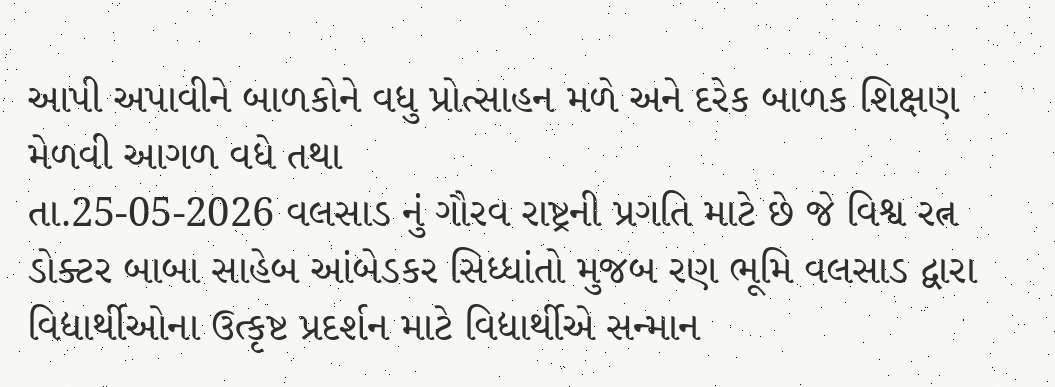આપી અપાવીને બાળકોને વધુ પ્રોત્સાહન મળે અને દરેક બાળક શિક્ષણ મેળવી આગળ વધે તથા
તા.25-05-2026 વલસાડ નું ગૌરવ રાષ્ટ્રની પ્રગતિ માટે છે જે વિશ્વ રત્ન ડોક્ટર બાબા સાહેબ આંબેડકર સિધ્ધાંતો મુજબ રણ ભૂમિ વલસાડ દ્વારા વિદ્યાર્થીઓના ઉત્કૃષ્ટ પ્રદર્શન માટે વિદ્યાર્થીએ સન્માન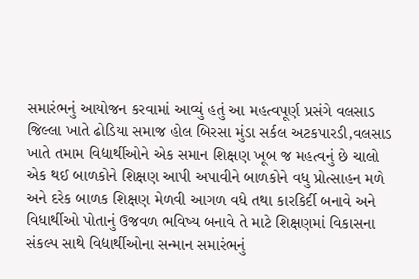સમારંભનું આયોજન કરવામાં આવ્યું હતું આ મહત્વપૂર્ણ પ્રસંગે વલસાડ જિલ્લા ખાતે ઢોડિયા સમાજ હોલ બિરસા મુંડા સર્કલ અટકપારડી,વલસાડ ખાતે તમામ વિદ્યાર્થીઓને એક સમાન શિક્ષણ ખૂબ જ મહત્વનું છે ચાલો એક થઈ બાળકોને શિક્ષણ આપી અપાવીને બાળકોને વધુ પ્રોત્સાહન મળે અને દરેક બાળક શિક્ષણ મેળવી આગળ વધે તથા કારકિર્દી બનાવે અને વિધાર્થીઓ પોતાનું ઉજવળ ભવિષ્ય બનાવે તે માટે શિક્ષણમાં વિકાસના સંકલ્પ સાથે વિદ્યાર્થીઓના સન્માન સમારંભનું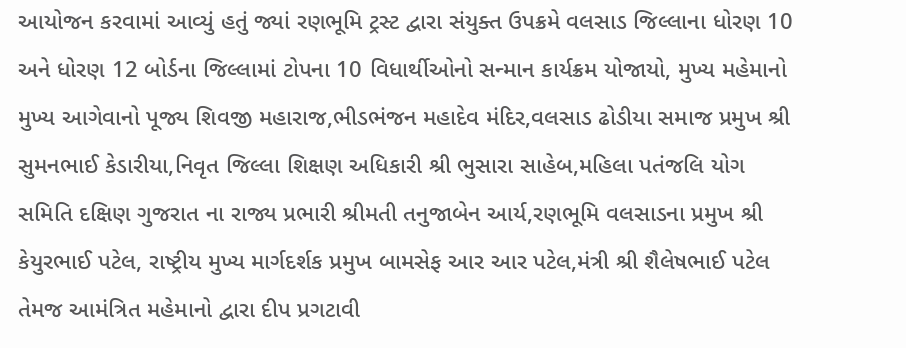આયોજન કરવામાં આવ્યું હતું જ્યાં રણભૂમિ ટ્રસ્ટ દ્વારા સંયુક્ત ઉપક્રમે વલસાડ જિલ્લાના ધોરણ 10 અને ધોરણ 12 બોર્ડના જિલ્લામાં ટોપના 10 વિધાર્થીઓનો સન્માન કાર્યક્રમ યોજાયો, મુખ્ય મહેમાનો મુખ્ય આગેવાનો પૂજ્ય શિવજી મહારાજ,ભીડભંજન મહાદેવ મંદિર,વલસાડ ઢોડીયા સમાજ પ્રમુખ શ્રી સુમનભાઈ કેડારીયા,નિવૃત જિલ્લા શિક્ષણ અધિકારી શ્રી ભુસારા સાહેબ,મહિલા પતંજલિ યોગ સમિતિ દક્ષિણ ગુજરાત ના રાજ્ય પ્રભારી શ્રીમતી તનુજાબેન આર્ય,રણભૂમિ વલસાડના પ્રમુખ શ્રી કેયુરભાઈ પટેલ, રાષ્ટ્રીય મુખ્ય માર્ગદર્શક પ્રમુખ બામસેફ આર આર પટેલ,મંત્રી શ્રી શૈલેષભાઈ પટેલ તેમજ આમંત્રિત મહેમાનો દ્વારા દીપ પ્રગટાવી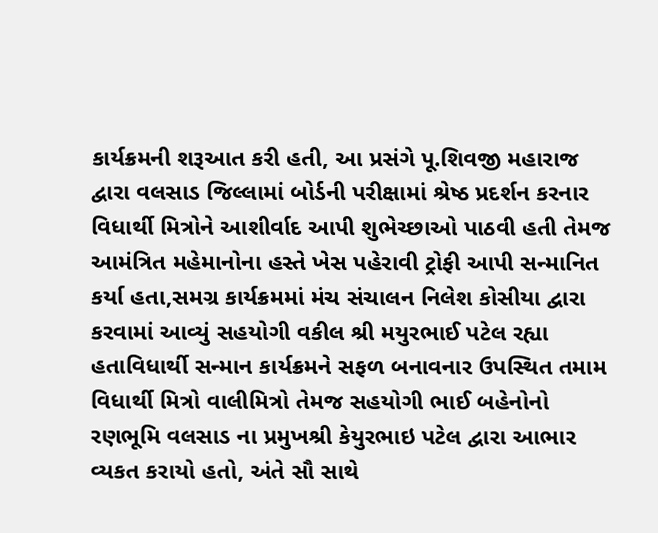કાર્યક્રમની શરૂઆત કરી હતી, આ પ્રસંગે પૂ.શિવજી મહારાજ દ્વારા વલસાડ જિલ્લામાં બોર્ડની પરીક્ષામાં શ્રેષ્ઠ પ્રદર્શન કરનાર વિધાર્થી મિત્રોને આશીર્વાદ આપી શુભેચ્છાઓ પાઠવી હતી તેમજ આમંત્રિત મહેમાનોના હસ્તે ખેસ પહેરાવી ટ્રોફી આપી સન્માનિત કર્યા હતા,સમગ્ર કાર્યક્રમમાં મંચ સંચાલન નિલેશ કોસીયા દ્વારા કરવામાં આવ્યું સહયોગી વકીલ શ્રી મયુરભાઈ પટેલ રહ્યા હતાવિધાર્થી સન્માન કાર્યક્રમને સફળ બનાવનાર ઉપસ્થિત તમામ વિધાર્થી મિત્રો વાલીમિત્રો તેમજ સહયોગી ભાઈ બહેનોનો રણભૂમિ વલસાડ ના પ્રમુખશ્રી કેયુરભાઇ પટેલ દ્વારા આભાર વ્યકત કરાયો હતો, અંતે સૌ સાથે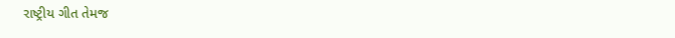રાષ્ટ્રીય ગીત તેમજ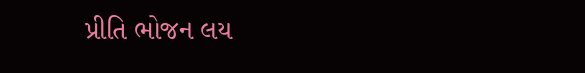પ્રીતિ ભોજન લય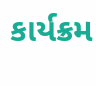કાર્યક્રમ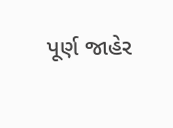પૂર્ણ જાહેર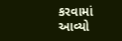કરવામાં આવ્યો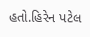હતો.હિરેન પટેલ